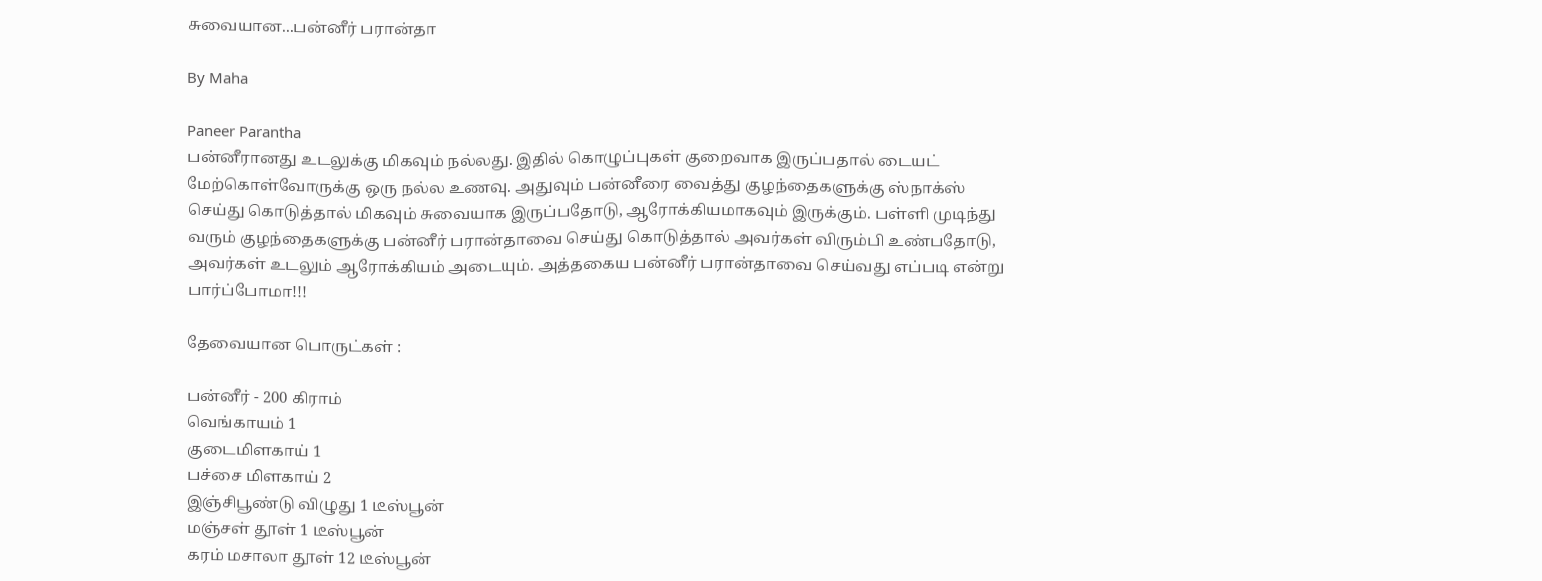சுவையான...பன்னீர் பரான்தா

By Maha

Paneer Parantha
பன்னீரானது உடலுக்கு மிகவும் நல்லது. இதில் கொழுப்புகள் குறைவாக இருப்பதால் டையட் மேற்கொள்வோருக்கு ஒரு நல்ல உணவு. அதுவும் பன்னீரை வைத்து குழந்தைகளுக்கு ஸ்நாக்ஸ் செய்து கொடுத்தால் மிகவும் சுவையாக இருப்பதோடு, ஆரோக்கியமாகவும் இருக்கும். பள்ளி முடிந்து வரும் குழந்தைகளுக்கு பன்னீர் பரான்தாவை செய்து கொடுத்தால் அவர்கள் விரும்பி உண்பதோடு, அவர்கள் உடலும் ஆரோக்கியம் அடையும். அத்தகைய பன்னீர் பரான்தாவை செய்வது எப்படி என்று பார்ப்போமா!!!

தேவையான பொருட்கள் :

பன்னீர் - 200 கிராம்
வெங்காயம் 1
குடைமிளகாய் 1
பச்சை மிளகாய் 2
இஞ்சிபூண்டு விழுது 1 டீஸ்பூன்
மஞ்சள் தூள் 1 டீஸ்பூன்
கரம் மசாலா தூள் 12 டீஸ்பூன்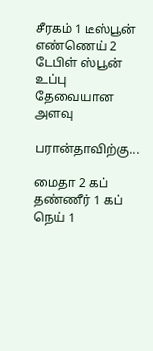சீரகம் 1 டீஸ்பூன்
எண்ணெய் 2 டேபிள் ஸ்பூன்
உப்பு தேவையான அளவு

பரான்தாவிற்கு...

மைதா 2 கப்
தண்ணீர் 1 கப்
நெய் 1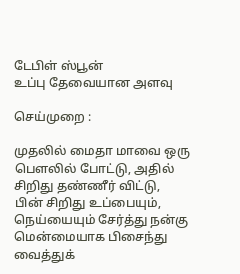டேபிள் ஸ்பூன்
உப்பு தேவையான அளவு

செய்முறை :

முதலில் மைதா மாவை ஒரு பௌலில் போட்டு, அதில் சிறிது தண்ணீர் விட்டு, பின் சிறிது உப்பையும், நெய்யையும் சேர்த்து நன்கு மென்மையாக பிசைந்து வைத்துக்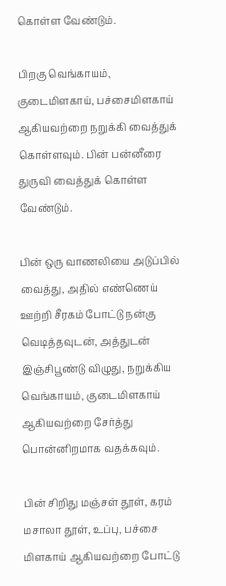கொள்ள வேண்டும்.

பிறகு வெங்காயம், குடைமிளகாய், பச்சைமிளகாய் ஆகியவற்றை நறுக்கி வைத்துக் கொள்ளவும். பின் பன்னீரை துருவி வைத்துக் கொள்ள வேண்டும்.

பின் ஒரு வாணலியை அடுப்பில் வைத்து, அதில் எண்ணெய் ஊற்றி சீரகம் போட்டு நன்கு வெடித்தவுடன், அத்துடன் இஞ்சிபூண்டு விழுது, நறுக்கிய வெங்காயம், குடைமிளகாய் ஆகியவற்றை சேர்த்து பொன்னிறமாக வதக்கவும்.

பின் சிறிது மஞ்சள் தூள், கரம் மசாலா தூள், உப்பு, பச்சை மிளகாய் ஆகியவற்றை போட்டு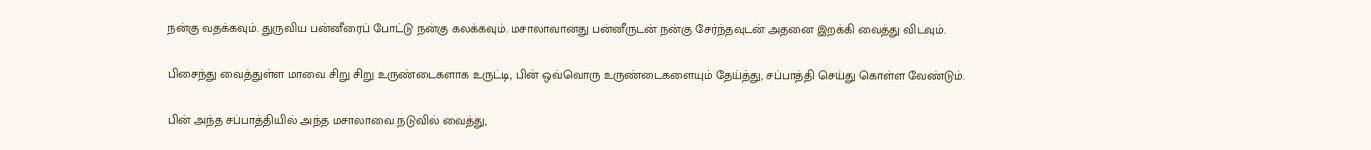நன்கு வதக்கவும். துருவிய பன்னீரைப் போட்டு நன்கு கலக்கவும். மசாலாவானது பன்னீருடன் நன்கு சேர்ந்தவுடன் அதனை இறக்கி வைத்து விடவும்.

பிசைந்து வைத்துள்ள மாவை சிறு சிறு உருண்டைகளாக உருட்டி, பின் ஒவ்வொரு உருண்டைகளையும் தேய்த்து, சப்பாத்தி செய்து கொள்ள வேண்டும்.

பின் அந்த சப்பாத்தியில் அந்த மசாலாவை நடுவில் வைத்து,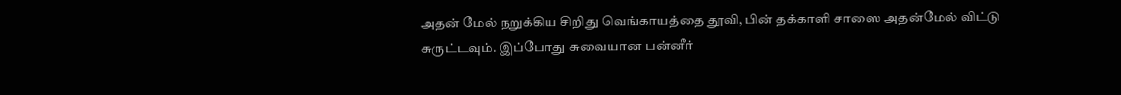அதன் மேல் நறுக்கிய சிறிது வெங்காயத்தை தூவி, பின் தக்காளி சாஸை அதன்மேல் விட்டு சுருட்டவும். இப்போது சுவையான பன்னீர்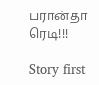பரான்தா ரெடி!!!

Story first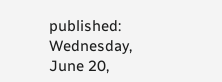published: Wednesday, June 20,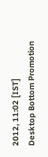2012, 11:02 [IST]
Desktop Bottom Promotion